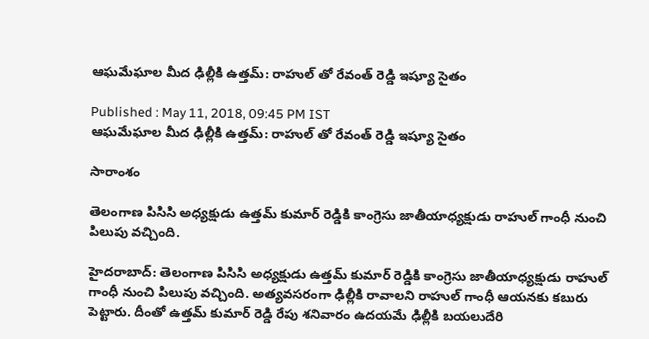ఆఘమేఘాల మీద ఢిల్లీకి ఉత్తమ్: రాహుల్ తో రేవంత్ రెడ్డి ఇష్యూ సైతం

Published : May 11, 2018, 09:45 PM IST
ఆఘమేఘాల మీద ఢిల్లీకి ఉత్తమ్: రాహుల్ తో రేవంత్ రెడ్డి ఇష్యూ సైతం

సారాంశం

తెలంగాణ పిసిసి అధ్యక్షుడు ఉత్తమ్ కుమార్ రెడ్డికి కాంగ్రెసు జాతీయాధ్యక్షుడు రాహుల్ గాంధీ నుంచి పిలుపు వచ్చింది.

హైదరాబాద్: తెలంగాణ పిసిసి అధ్యక్షుడు ఉత్తమ్ కుమార్ రెడ్డికి కాంగ్రెసు జాతీయాధ్యక్షుడు రాహుల్ గాంధీ నుంచి పిలుపు వచ్చింది. అత్యవసరంగా ఢిల్లీకి రావాలని రాహుల్ గాంధీ ఆయనకు కబురు పెట్టారు. దీంతో ఉత్తమ్ కుమార్ రెడ్డి రేపు శనివారం ఉదయమే ఢిల్లీకి బయలుదేరి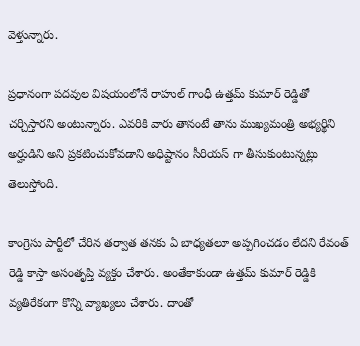వెళ్తున్నారు.

ప్రధానంగా పదవుల విషయంలోనే రాహుల్ గాంధీ ఉత్తమ్ కుమార్ రెడ్డితో చర్చిస్తారని అంటున్నారు. ఎవరికి వారు తానంటే తాను ముఖ్యమంత్రి అభ్యర్థిని అర్హుడిని అని ప్రకటించుకోవడాని అధిష్టానం సీరియస్ గా తీసుకుంటున్నట్లు తెలుస్తోంది.

కాంగ్రెసు పార్టీలో చేరిన తర్వాత తనకు ఏ బాధ్యతలూ అప్పగించడం లేదని రేవంత్ రెడ్డి కాస్తా అసంతృప్తి వ్యక్తం చేశారు. అంతేకాకుండా ఉత్తమ్ కుమార్ రెడ్డికి వ్యతిరేకంగా కొన్ని వ్యాఖ్యలు చేశారు. దాంతో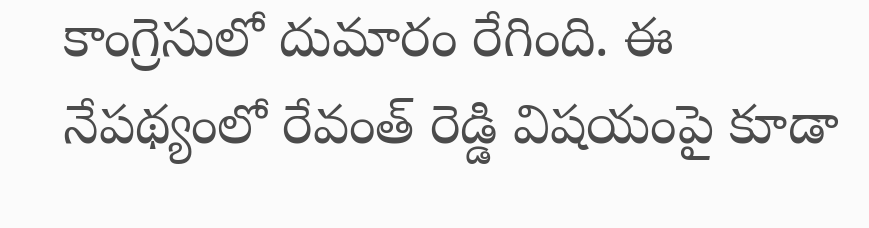కాంగ్రెసులో దుమారం రేగింది. ఈ నేపథ్యంలో రేవంత్ రెడ్డి విషయంపై కూడా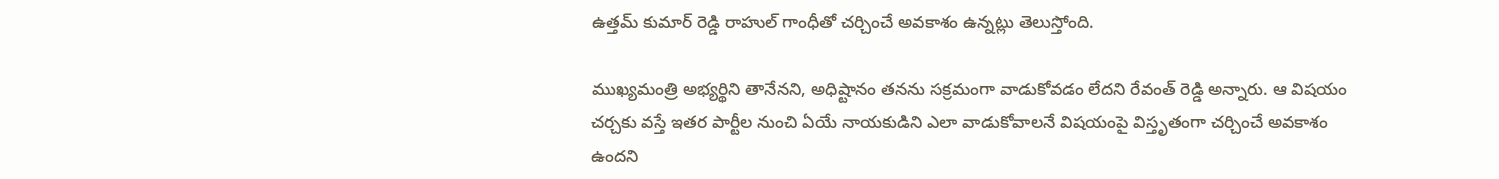ఉత్తమ్ కుమార్ రెడ్డి రాహుల్ గాంధీతో చర్చించే అవకాశం ఉన్నట్లు తెలుస్తోంది.

ముఖ్యమంత్రి అభ్యర్థిని తానేనని, అధిష్టానం తనను సక్రమంగా వాడుకోవడం లేదని రేవంత్ రెడ్డి అన్నారు. ఆ విషయం చర్చకు వస్తే ఇతర పార్టీల నుంచి ఏయే నాయకుడిని ఎలా వాడుకోవాలనే విషయంపై విస్తృతంగా చర్చించే అవకాశం ఉందని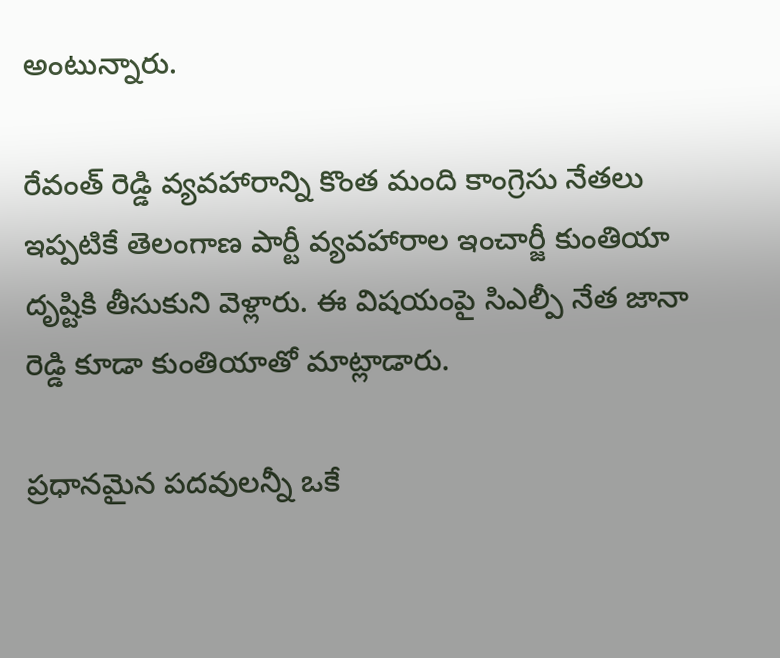అంటున్నారు.

రేవంత్ రెడ్డి వ్యవహారాన్ని కొంత మంది కాంగ్రెసు నేతలు ఇప్పటికే తెలంగాణ పార్టీ వ్యవహారాల ఇంచార్జీ కుంతియా దృష్టికి తీసుకుని వెళ్లారు. ఈ విషయంపై సిఎల్పీ నేత జానా రెడ్డి కూడా కుంతియాతో మాట్లాడారు.

ప్రధానమైన పదవులన్నీ ఒకే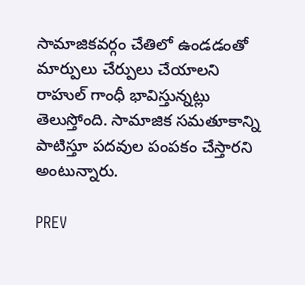సామాజికవర్గం చేతిలో ఉండడంతో మార్పులు చేర్పులు చేయాలని రాహుల్ గాంధీ భావిస్తున్నట్లు తెలుస్తోంది. సామాజిక సమతూకాన్ని పాటిస్తూ పదవుల పంపకం చేస్తారని అంటున్నారు.

PREV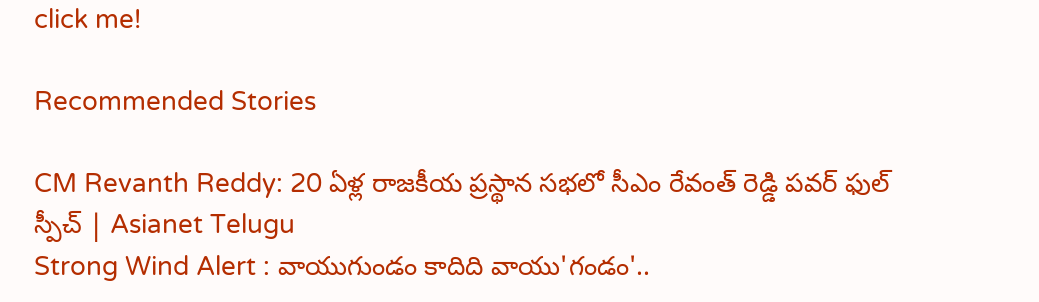click me!

Recommended Stories

CM Revanth Reddy: 20 ఏళ్ల రాజకీయ ప్రస్థాన సభలో సీఎం రేవంత్ రెడ్డి పవర్ ఫుల్ స్పీచ్ | Asianet Telugu
Strong Wind Alert : వాయుగుండం కాదిది వాయు'గండం'..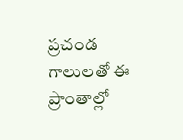ప్రచండ గాలులతో ఈ ప్రాంతాల్లో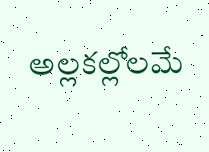అల్లకల్లోలమే